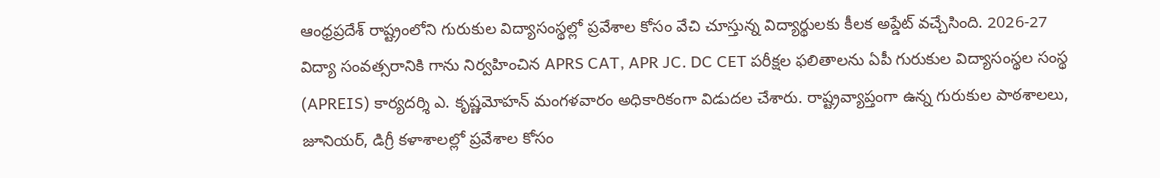ఆంధ్రప్రదేశ్ రాష్ట్రంలోని గురుకుల విద్యాసంస్థల్లో ప్రవేశాల కోసం వేచి చూస్తున్న విద్యార్థులకు కీలక అప్డేట్ వచ్చేసింది. 2026-27 విద్యా సంవత్సరానికి గాను నిర్వహించిన APRS CAT, APR JC. DC CET పరీక్షల ఫలితాలను ఏపీ గురుకుల విద్యాసంస్థల సంస్థ (APREIS) కార్యదర్శి ఎ. కృష్ణమోహన్ మంగళవారం అధికారికంగా విడుదల చేశారు. రాష్ట్రవ్యాప్తంగా ఉన్న గురుకుల పాఠశాలలు, జూనియర్, డిగ్రీ కళాశాలల్లో ప్రవేశాల కోసం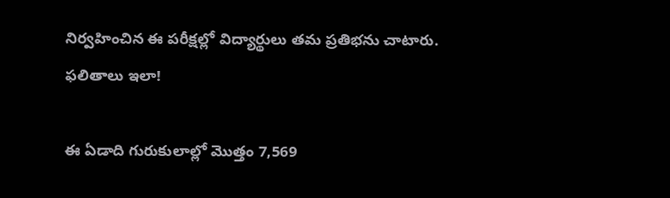నిర్వహించిన ఈ పరీక్షల్లో విద్యార్థులు తమ ప్రతిభను చాటారు.
ఫలితాలు ఇలా!

ఈ ఏడాది గురుకులాల్లో మొత్తం 7,569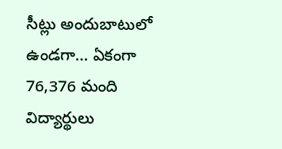సీట్లు అందుబాటులో ఉండగా… ఏకంగా 76,376 మంది విద్యార్థులు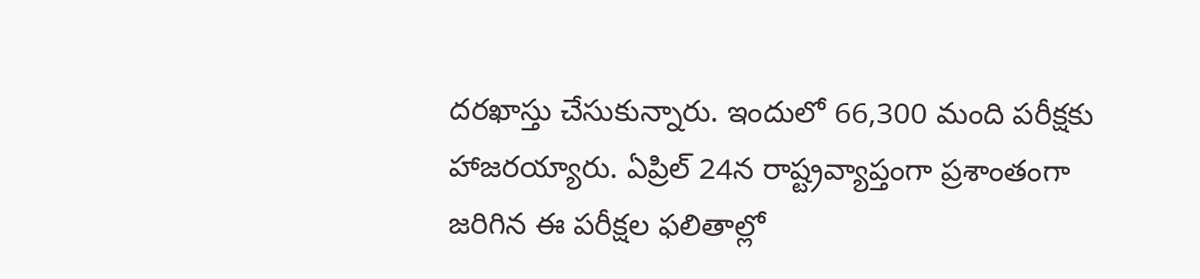దరఖాస్తు చేసుకున్నారు. ఇందులో 66,300 మంది పరీక్షకు హాజరయ్యారు. ఏప్రిల్ 24న రాష్ట్రవ్యాప్తంగా ప్రశాంతంగా జరిగిన ఈ పరీక్షల ఫలితాల్లో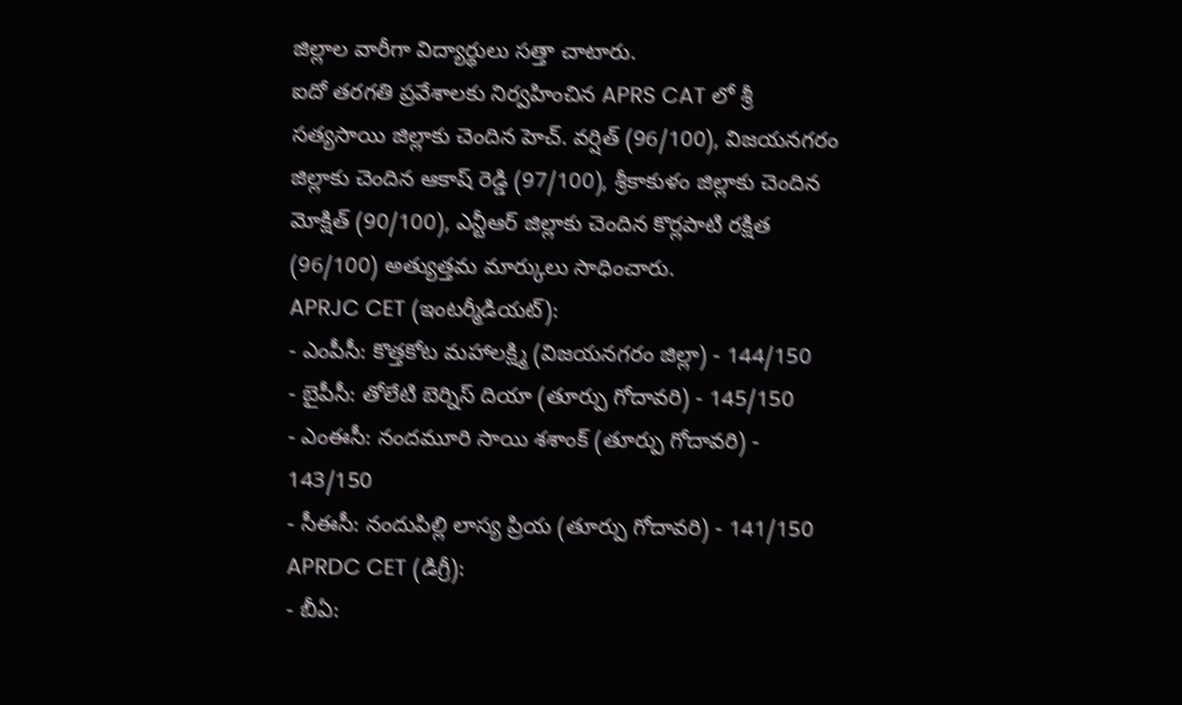జిల్లాల వారీగా విద్యార్థులు సత్తా చాటారు.
ఐదో తరగతి ప్రవేశాలకు నిర్వహించిన APRS CAT లో శ్రీ సత్యసాయి జిల్లాకు చెందిన హెచ్. వర్షిత్ (96/100), విజయనగరం జిల్లాకు చెందిన ఆకాష్ రెడ్డి (97/100), శ్రీకాకుళం జిల్లాకు చెందిన మోక్షిత్ (90/100), ఎన్టీఆర్ జిల్లాకు చెందిన కొర్లపాటి రక్షిత (96/100) అత్యుత్తమ మార్కులు సాధించారు.
APRJC CET (ఇంటర్మీడియట్):
- ఎంపీసీ: కొత్తకోట మహాలక్ష్మి (విజయనగరం జిల్లా) - 144/150
- బైపీసీ: తోలేటి బెర్నిస్ దియా (తూర్పు గోదావరి) - 145/150
- ఎంఈసీ: నందమూరి సాయి శశాంక్ (తూర్పు గోదావరి) - 143/150
- సీఈసీ: నందుపిల్లి లాస్య ప్రియ (తూర్పు గోదావరి) - 141/150
APRDC CET (డిగ్రీ):
- బీఏ: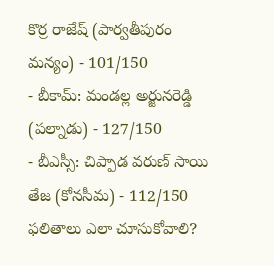కొర్ర రాజేష్ (పార్వతీపురం మన్యం) - 101/150
- బీకామ్: మండల్ల అర్జునరెడ్డి (పల్నాడు) - 127/150
- బీఎస్సీ: చిప్పాడ వరుణ్ సాయి తేజ (కోనసీమ) - 112/150
ఫలితాలు ఎలా చూసుకోవాలి?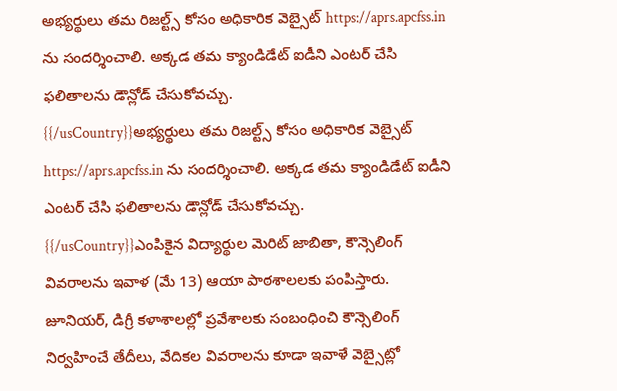అభ్యర్థులు తమ రిజల్ట్స్ కోసం అధికారిక వెబ్సైట్ https://aprs.apcfss.in ను సందర్శించాలి. అక్కడ తమ క్యాండిడేట్ ఐడీని ఎంటర్ చేసి ఫలితాలను డౌన్లోడ్ చేసుకోవచ్చు.
{{/usCountry}}అభ్యర్థులు తమ రిజల్ట్స్ కోసం అధికారిక వెబ్సైట్ https://aprs.apcfss.in ను సందర్శించాలి. అక్కడ తమ క్యాండిడేట్ ఐడీని ఎంటర్ చేసి ఫలితాలను డౌన్లోడ్ చేసుకోవచ్చు.
{{/usCountry}}ఎంపికైన విద్యార్థుల మెరిట్ జాబితా, కౌన్సెలింగ్ వివరాలను ఇవాళ (మే 13) ఆయా పాఠశాలలకు పంపిస్తారు. జూనియర్, డిగ్రీ కళాశాలల్లో ప్రవేశాలకు సంబంధించి కౌన్సెలింగ్ నిర్వహించే తేదీలు, వేదికల వివరాలను కూడా ఇవాళే వెబ్సైట్లో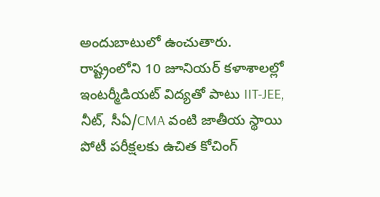అందుబాటులో ఉంచుతారు.
రాష్ట్రంలోని 10 జూనియర్ కళాశాలల్లో ఇంటర్మీడియట్ విద్యతో పాటు IIT-JEE, నీట్, సీఏ/CMA వంటి జాతీయ స్థాయి పోటీ పరీక్షలకు ఉచిత కోచింగ్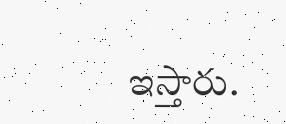ఇస్తారు.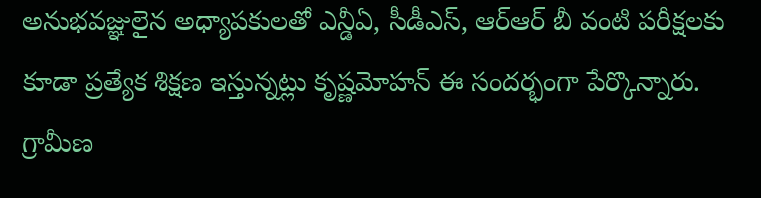అనుభవజ్ఞులైన అధ్యాపకులతో ఎన్డీఏ, సీడీఎస్, ఆర్ఆర్ బీ వంటి పరీక్షలకు కూడా ప్రత్యేక శిక్షణ ఇస్తున్నట్లు కృష్ణమోహన్ ఈ సందర్భంగా పేర్కొన్నారు. గ్రామీణ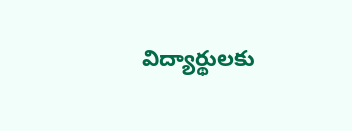విద్యార్థులకు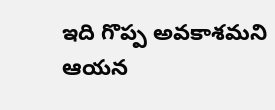ఇది గొప్ప అవకాశమని ఆయన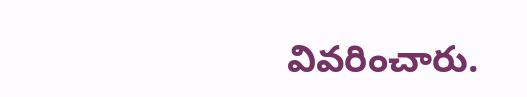వివరించారు.